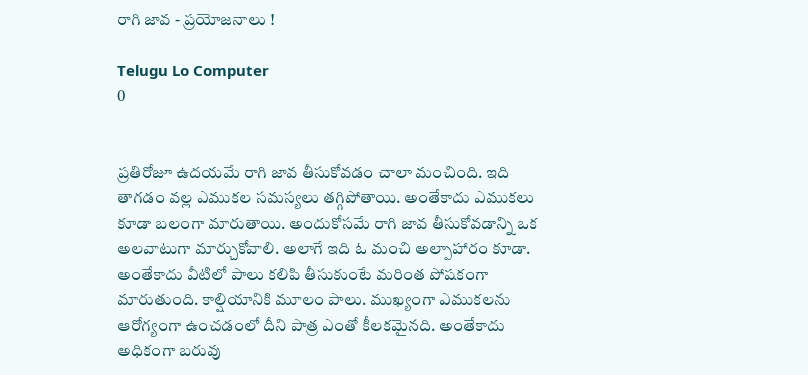రాగి జావ - ప్రయోజనాలు !

Telugu Lo Computer
0


ప్రతిరోజూ ఉదయమే రాగి జావ తీసుకోవడం చాలా మంచింది. ఇది తాగడం వల్ల ఎముకల సమస్యలు తగ్గిపోతాయి. అంతేకాదు ఎముకలు కూడా బలంగా మారుతాయి. అందుకోసమే రాగి జావ తీసుకోవడాన్ని ఒక అలవాటుగా మార్చుకోవాలి. అలాగే ఇది ఓ మంచి అల్పాహారం కూడా. అంతేకాదు వీటిలో పాలు కలిపి తీసుకుంటే మరింత పోషకంగా మారుతుంది. కాల్షియానికి మూలం పాలు. ముఖ్యంగా ఎముకలను ఆరోగ్యంగా ఉంచడంలో దీని పాత్ర ఎంతో కీలకమైనది. అంతేకాదు అధికంగా బరువు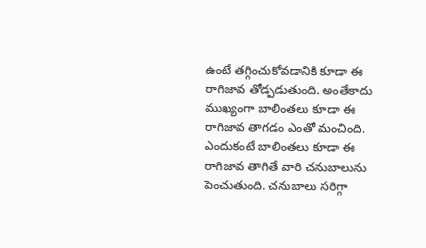ఉంటే తగ్గించుకోవడానికి కూడా ఈ రాగిజావ తోడ్పడుతుంది. అంతేకాదు ముఖ్యంగా బాలింతలు కూడా ఈ రాగిజావ తాగడం ఎంతో మంచింది. ఎందుకంటే బాలింతలు కూడా ఈ రాగిజావ తాగితే వారి చనుబాలును పెంచుతుంది. చనుబాలు సరిగ్గా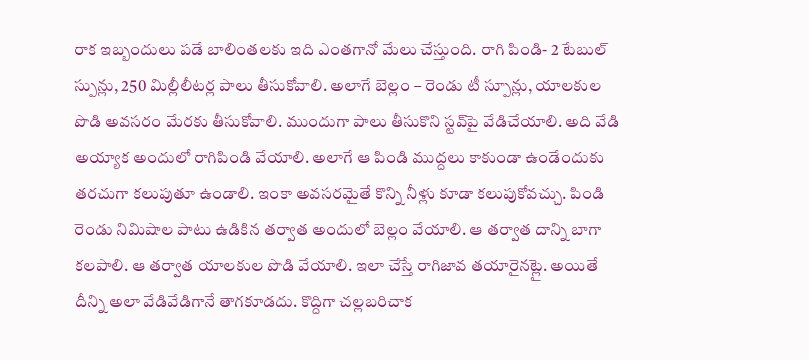రాక ఇబ్బందులు పడే బాలింతలకు ఇది ఎంతగానో మేలు చేస్తుంది. రాగి పిండి- 2 టేబుల్ స్పున్లు, 250 మిల్లీలీటర్ల పాలు తీసుకోవాలి. అలాగే బెల్లం – రెండు టీ స్పూన్లు, యాలకుల పొడి అవసరం మేరకు తీసుకోవాలి. ముందుగా పాలు తీసుకొని స్టవ్‌పై వేడిచేయాలి. అది వేడి అయ్యాక అందులో రాగిపిండి వేయాలి. అలాగే ఆ పిండి ముద్దలు కాకుండా ఉండేందుకు తరచుగా కలుపుతూ ఉండాలి. ఇంకా అవసరమైతే కొన్ని నీళ్లు కూడా కలుపుకోవచ్చు. పిండి రెండు నిమిషాల పాటు ఉడికిన తర్వాత అందులో బెల్లం వేయాలి. ఆ తర్వాత దాన్ని బాగా కలపాలి. ఆ తర్వాత యాలకుల పొడి వేయాలి. ఇలా చేస్తే రాగిజావ తయారైనట్లై. అయితే దీన్ని అలా వేడివేడిగానే తాగకూడదు. కొద్దిగా చల్లబరిచాక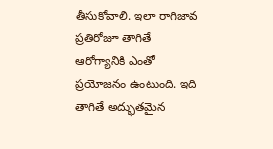తీసుకోవాలి. ఇలా రాగిజావ ప్రతిరోజూ తాగితే ఆరోగ్యానికి ఎంతో ప్రయోజనం ఉంటుంది. ఇది తాగితే అద్భుతమైన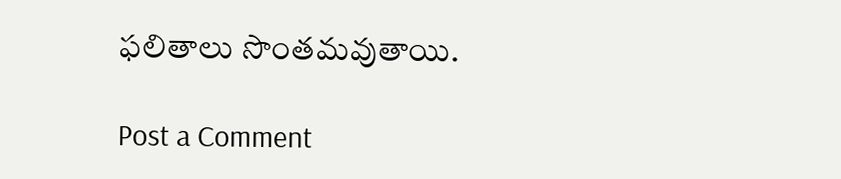ఫలితాలు సొంతమవుతాయి.

Post a Comment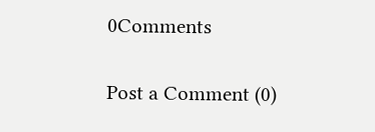0Comments

Post a Comment (0)